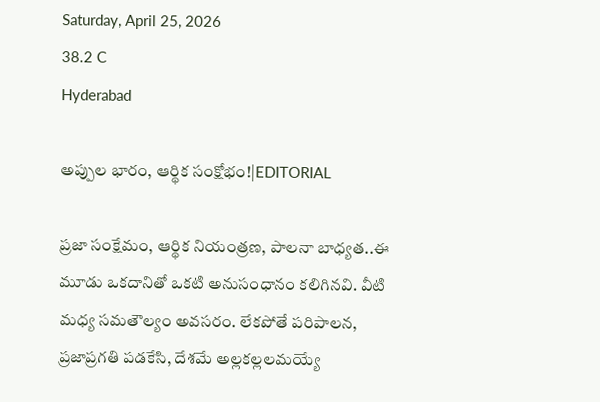Saturday, April 25, 2026
38.2 C
Hyderabad

అప్పుల భారం, ఆర్థిక సంక్షోభం!|EDITORIAL

ప్రజా సంక్షేమం, ఆర్థిక నియంత్రణ, పాలనా బాధ్యత..ఈ మూడు ఒకదానితో ఒకటి అనుసంధానం కలిగినవి. వీటి మధ్య సమతౌల్యం అవసరం. లేకపోతే పరిపాలన, ప్రజాప్రగతి పడకేసి, దేశమే అల్లకల్లలమయ్యే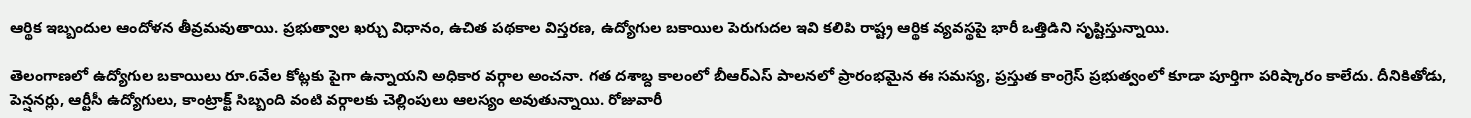ఆర్థిక ఇబ్బందుల ఆందోళన తీవ్రమవుతాయి. ప్రభుత్వాల ఖర్చు విధానం, ఉచిత పథకాల విస్తరణ, ఉద్యోగుల బకాయిల పెరుగుదల ఇవి కలిపి రాష్ట్ర ఆర్థిక వ్యవస్థపై భారీ ఒత్తిడిని సృష్టిస్తున్నాయి.

తెలంగాణలో ఉద్యోగుల బకాయిలు రూ.6వేల కోట్లకు పైగా ఉన్నాయని అధికార వర్గాల అంచనా. గత దశాబ్ద కాలంలో బీఆర్‌ఎస్ పాలనలో ప్రారంభమైన ఈ సమస్య, ప్రస్తుత కాంగ్రెస్ ప్రభుత్వంలో కూడా పూర్తిగా పరిష్కారం కాలేదు. దీనికితోడు, పెన్షనర్లు, ఆర్టీసీ ఉద్యోగులు, కాంట్రాక్ట్ సిబ్బంది వంటి వర్గాలకు చెల్లింపులు ఆలస్యం అవుతున్నాయి. రోజువారీ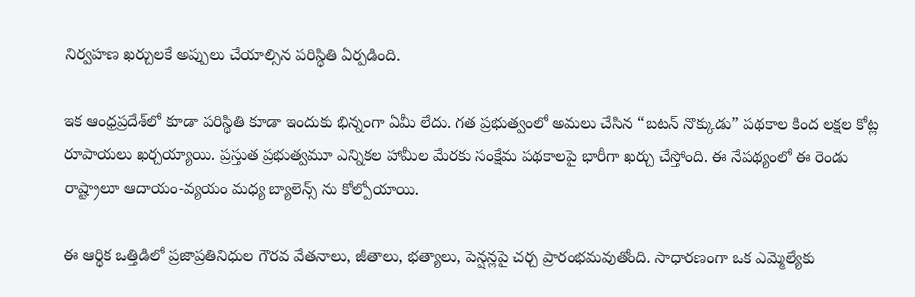నిర్వహణ ఖర్చులకే అప్పులు చేయాల్సిన పరిస్థితి ఏర్పడింది.

ఇక ఆంధ్రప్రదేశ్‌లో కూడా పరిస్థితి కూడా ఇందుకు భిన్నంగా ఏమీ లేదు. గత ప్రభుత్వంలో అమలు చేసిన “బటన్ నొక్కుడు” పథకాల కింద లక్షల కోట్ల రూపాయలు ఖర్చయ్యాయి. ప్రస్తుత ప్రభుత్వమూ ఎన్నికల హామీల మేరకు సంక్షేమ పథకాలపై భారీగా ఖర్చు చేస్తోంది. ఈ నేపథ్యంలో ఈ రెండు రాష్ట్రాలూ ఆదాయం-వ్యయం మధ్య బ్యాలెన్స్ ను కోల్పోయాయి.

ఈ ఆర్థిక ఒత్తిడిలో ప్రజాప్రతినిధుల గౌరవ వేతనాలు, జీతాలు, భత్యాలు, పెన్షన్లపై చర్చ ప్రారంభమవుతోంది. సాధారణంగా ఒక ఎమ్మెల్యేకు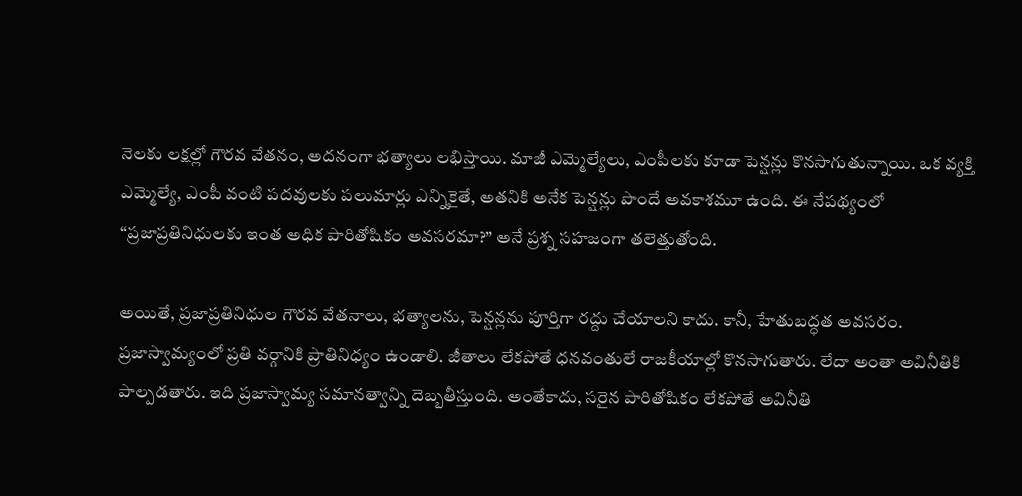నెలకు లక్షల్లో గౌరవ వేతనం, అదనంగా భత్యాలు లభిస్తాయి. మాజీ ఎమ్మెల్యేలు, ఎంపీలకు కూడా పెన్షన్లు కొనసాగుతున్నాయి. ఒక వ్యక్తి ఎమ్మెల్యే, ఎంపీ వంటి పదవులకు పలుమార్లు ఎన్నికైతే, అతనికి అనేక పెన్షన్లు పొందే అవకాశమూ ఉంది. ఈ నేపథ్యంలో “ప్రజాప్రతినిధులకు ఇంత అధిక పారితోషికం అవసరమా?” అనే ప్రశ్న సహజంగా తలెత్తుతోంది.

అయితే, ప్రజాప్రతినిధుల గౌరవ వేతనాలు, భత్యాలను, పెన్షన్లను పూర్తిగా రద్దు చేయాలని కాదు. కానీ, హేతుబద్ధత అవసరం. ప్రజాస్వామ్యంలో ప్రతి వర్గానికి ప్రాతినిధ్యం ఉండాలి. జీతాలు లేకపోతే ధనవంతులే రాజకీయాల్లో కొనసాగుతారు. లేదా అంతా అవినీతికి పాల్పడతారు. ఇది ప్రజాస్వామ్య సమానత్వాన్ని దెబ్బతీస్తుంది. అంతేకాదు, సరైన పారితోషికం లేకపోతే అవినీతి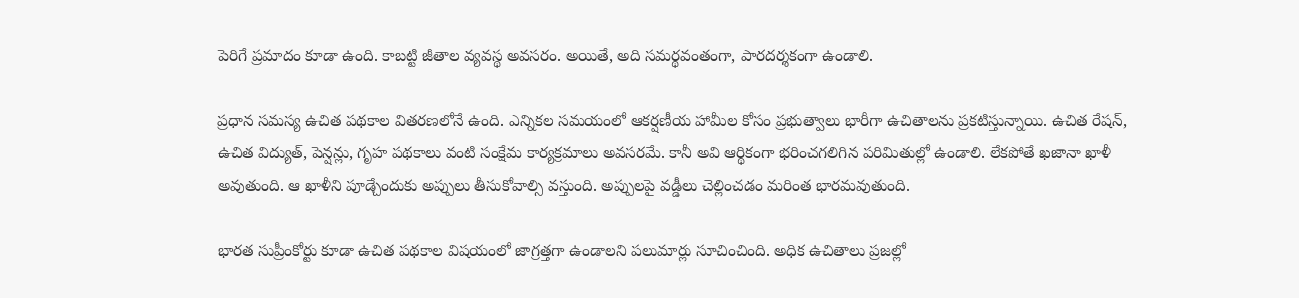పెరిగే ప్రమాదం కూడా ఉంది. కాబట్టి జీతాల వ్యవస్థ అవసరం. అయితే, అది సమర్థవంతంగా, పారదర్శకంగా ఉండాలి.

ప్రధాన సమస్య ఉచిత పథకాల వితరణలోనే ఉంది. ఎన్నికల సమయంలో ఆకర్షణీయ హామీల కోసం ప్రభుత్వాలు భారీగా ఉచితాలను ప్రకటిస్తున్నాయి. ఉచిత రేషన్, ఉచిత విద్యుత్, పెన్షన్లు, గృహ పథకాలు వంటి సంక్షేమ కార్యక్రమాలు అవసరమే. కానీ అవి ఆర్థికంగా భరించగలిగిన పరిమితుల్లో ఉండాలి. లేకపోతే ఖజానా ఖాళీ అవుతుంది. ఆ ఖాళీని పూడ్చేందుకు అప్పులు తీసుకోవాల్సి వస్తుంది. అప్పులపై వడ్డీలు చెల్లించడం మరింత భారమవుతుంది.

భారత సుప్రీంకోర్టు కూడా ఉచిత పథకాల విషయంలో జాగ్రత్తగా ఉండాలని పలుమార్లు సూచించింది. అధిక ఉచితాలు ప్రజల్లో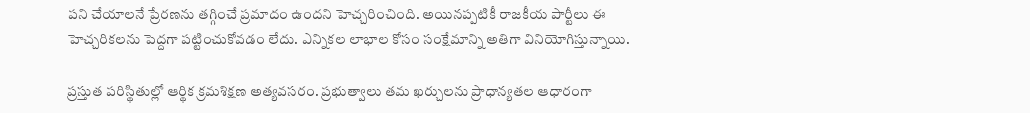పని చేయాలనే ప్రేరణను తగ్గించే ప్రమాదం ఉందని హెచ్చరించింది. అయినప్పటికీ రాజకీయ పార్టీలు ఈ హెచ్చరికలను పెద్దగా పట్టించుకోవడం లేదు. ఎన్నికల లాభాల కోసం సంక్షేమాన్ని అతిగా వినియోగిస్తున్నాయి.

ప్రస్తుత పరిస్థితుల్లో ఆర్థిక క్రమశిక్షణ అత్యవసరం. ప్రభుత్వాలు తమ ఖర్చులను ప్రాధాన్యతల ఆధారంగా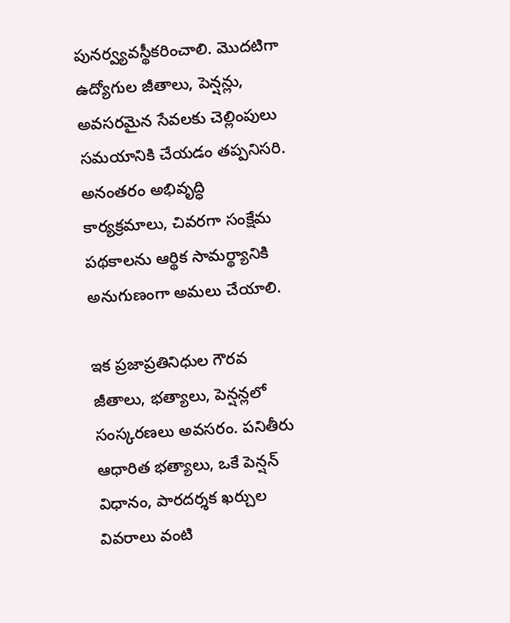పునర్వ్యవస్థీకరించాలి. మొదటిగా ఉద్యోగుల జీతాలు, పెన్షన్లు, అవసరమైన సేవలకు చెల్లింపులు సమయానికి చేయడం తప్పనిసరి. అనంతరం అభివృద్ధి కార్యక్రమాలు, చివరగా సంక్షేమ పథకాలను ఆర్థిక సామర్థ్యానికి అనుగుణంగా అమలు చేయాలి.

ఇక ప్రజాప్రతినిధుల గౌరవ జీతాలు, భత్యాలు, పెన్షన్లలో సంస్కరణలు అవసరం. పనితీరు ఆధారిత భత్యాలు, ఒకే పెన్షన్ విధానం, పారదర్శక ఖర్చుల వివరాలు వంటి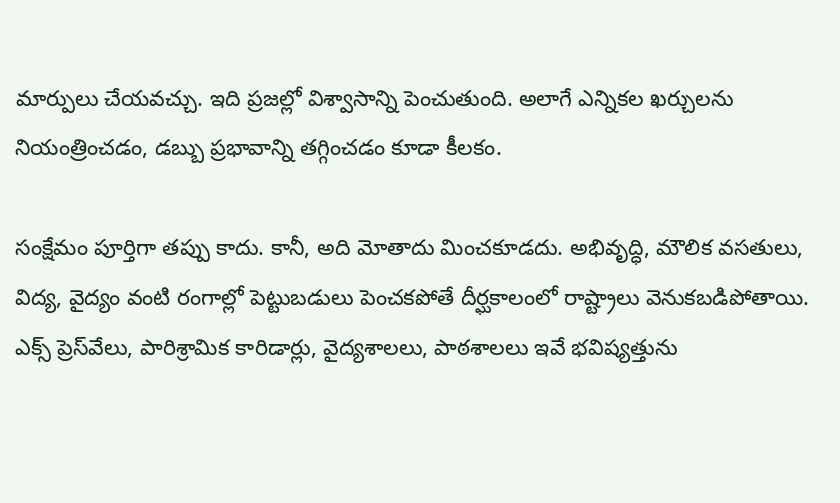మార్పులు చేయవచ్చు. ఇది ప్రజల్లో విశ్వాసాన్ని పెంచుతుంది. అలాగే ఎన్నికల ఖర్చులను నియంత్రించడం, డబ్బు ప్రభావాన్ని తగ్గించడం కూడా కీలకం.

సంక్షేమం పూర్తిగా తప్పు కాదు. కానీ, అది మోతాదు మించకూడదు. అభివృద్ధి, మౌలిక వసతులు, విద్య, వైద్యం వంటి రంగాల్లో పెట్టుబడులు పెంచకపోతే దీర్ఘకాలంలో రాష్ట్రాలు వెనుకబడిపోతాయి. ఎక్స్ ప్రెస్‌వేలు, పారిశ్రామిక కారిడార్లు, వైద్యశాలలు, పాఠశాలలు ఇవే భవిష్యత్తును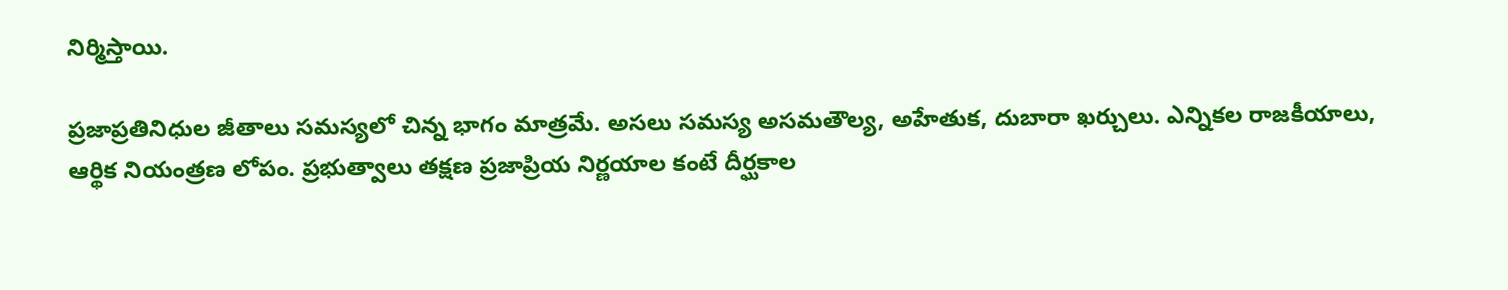నిర్మిస్తాయి.

ప్రజాప్రతినిధుల జీతాలు సమస్యలో చిన్న భాగం మాత్రమే. అసలు సమస్య అసమతౌల్య, అహేతుక, దుబారా ఖర్చులు. ఎన్నికల రాజకీయాలు, ఆర్థిక నియంత్రణ లోపం. ప్రభుత్వాలు తక్షణ ప్రజాప్రియ నిర్ణయాల కంటే దీర్ఘకాల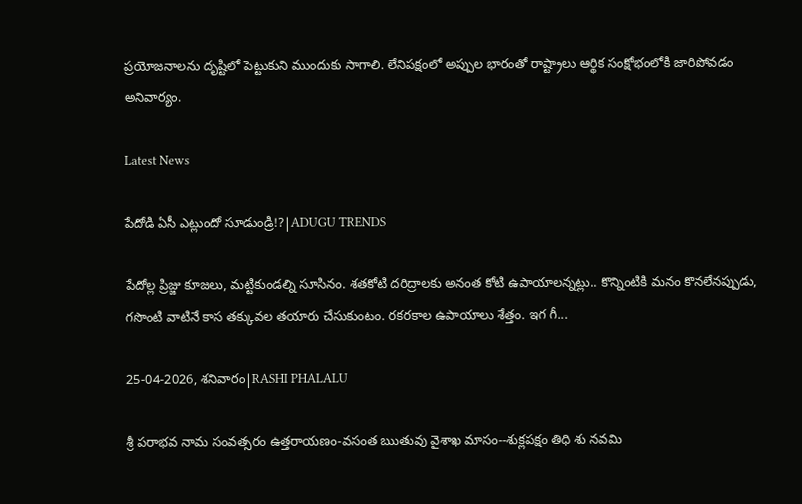ప్రయోజనాలను దృష్టిలో పెట్టుకుని ముందుకు సాగాలి. లేనిపక్షంలో అప్పుల భారంతో రాష్ట్రాలు ఆర్థిక సంక్షోభంలోకి జారిపోవడం అనివార్యం.

Latest News

పేదోడి ఏసీ ఎట్లుందో సూడుండ్రి!?|ADUGU TRENDS

పేదోల్ల ప్రిజ్జు కూజలు, మట్టికుండల్ని సూసినం. శతకోటి దరిద్రాలకు అనంత కోటి ఉపాయాలన్నట్లు.. కొన్నింటికి మనం కొనలేనప్పుడు, గసొంటి వాటినే కాస తక్కువల తయారు చేసుకుంటం. రకరకాల ఉపాయాలు శేత్తం. ఇగ గీ...

25-04-2026, శనివారం|RASHI PHALALU

శ్రీ పరాభవ నామ సంవత్సరం ఉత్తరాయణం-వసంత ఋతువు వైశాఖ మాసం--శుక్లపక్షం తిధి శు నవమి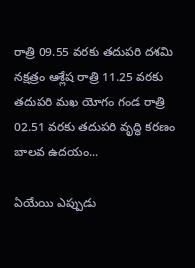రాత్రి 09.55 వరకు తదుపరి దశమి నక్షత్రం ఆశ్లేష రాత్రి 11.25 వరకు తదుపరి మఖ యోగం గండ రాత్రి 02.51 వరకు తదుపరి వృద్ధి కరణం బాలవ ఉదయం...

ఏయేయి ఎప్పుడు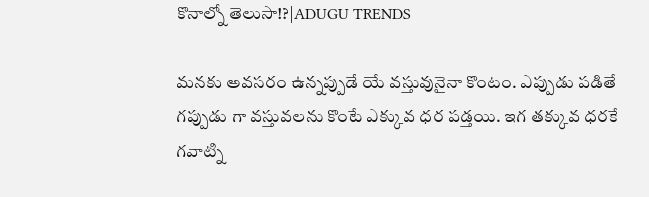కొనాల్నో తెలుసా!?|ADUGU TRENDS

మనకు అవసరం ఉన్నప్పుడే యే వస్తువునైనా కొంటం. ఎప్పుడు పడితే గప్పుడు గా వస్తువలను కొంటే ఎక్కువ ధర పడ్తయి. ఇగ తక్కువ ధరకే గవాట్ని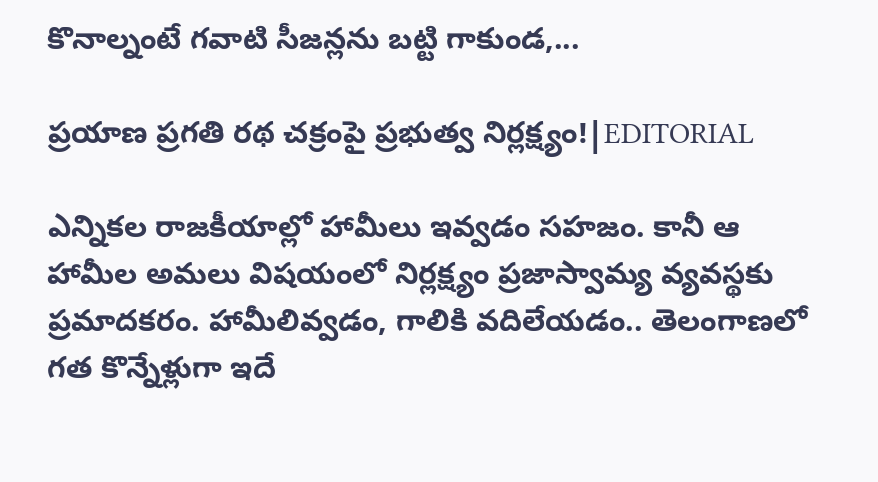కొనాల్నంటే గవాటి సీజన్లను బట్టి గాకుండ,...

ప్రయాణ ప్రగతి రథ చక్రంపై ప్రభుత్వ నిర్లక్ష్యం!|EDITORIAL

ఎన్నికల రాజకీయాల్లో హామీలు ఇవ్వడం సహజం. కానీ ఆ హామీల అమలు విషయంలో నిర్లక్ష్యం ప్రజాస్వామ్య వ్యవస్థకు ప్రమాదకరం. హామీలివ్వడం, గాలికి వదిలేయడం.. తెలంగాణలో గత కొన్నేళ్లుగా ఇదే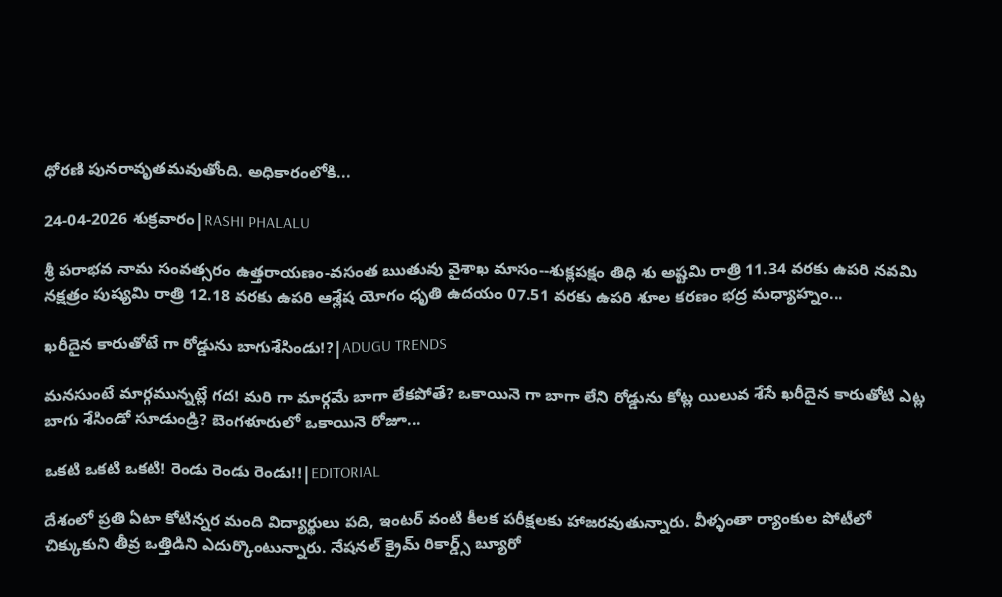ధోరణి పునరావృతమవుతోంది. అధికారంలోకి...

24-04-2026 శుక్రవారం|RASHI PHALALU

శ్రీ పరాభవ నామ సంవత్సరం ఉత్తరాయణం-వసంత ఋతువు వైశాఖ మాసం--శుక్లపక్షం తిధి శు అష్టమి రాత్రి 11.34 వరకు ఉపరి నవమి నక్షత్రం పుష్యమి రాత్రి 12.18 వరకు ఉపరి ఆశ్లేష యోగం ధృతి ఉదయం 07.51 వరకు ఉపరి శూల కరణం భద్ర మధ్యాహ్నం...

ఖరీదైన కారుతోటే గా రోడ్డును బాగుశేసిండు!?|ADUGU TRENDS

మనసుంటే మార్గమున్నట్లే గద! మరి గా మార్గమే బాగా లేకపోతే? ఒకాయినె గా బాగా లేని రోడ్డును కోట్ల యిలువ శేసే ఖరీదైన కారుతోటి ఎట్ల బాగు శేసిండో సూడుండ్రి? బెంగళూరులో ఒకాయినె రోజూ...

ఒకటి ఒకటి ఒకటి! రెండు రెండు రెండు!!|EDITORIAL

దేశంలో ప్రతి ఏటా కోటిన్నర మంది విద్యార్థులు పది, ఇంటర్ వంటి కీలక పరీక్షలకు హాజరవుతున్నారు. వీళ్ళంతా ర్యాంకుల పోటీలో చిక్కుకుని తీవ్ర ఒత్తిడిని ఎదుర్కొంటున్నారు. నేషనల్ క్రైమ్ రికార్డ్స్ బ్యూరో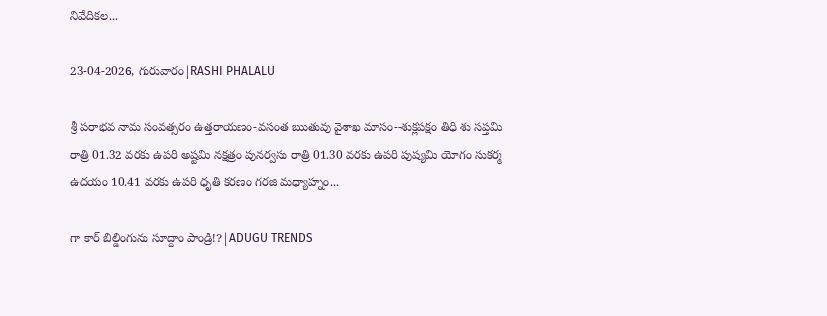నివేదికల...

23-04-2026, గురువారం|RASHI PHALALU

శ్రీ పరాభవ నామ సంవత్సరం ఉత్తరాయణం-వసంత ఋతువు వైశాఖ మాసం--శుక్లపక్షం తిధి శు సప్తమి రాత్రి 01.32 వరకు ఉపరి అష్టమి నక్షత్రం పునర్వసు రాత్రి 01.30 వరకు ఉపరి పుష్యమి యోగం సుకర్మ ఉదయం 10.41 వరకు ఉపరి ధృతి కరణం గరజి మధ్యాహ్నం...

గా కార్ బిల్డింగును సూద్దాం పాండ్రి!?|ADUGU TRENDS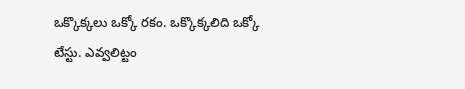ఒక్కొక్కలు ఒక్కో రకం. ఒక్కొక్కలిది ఒక్కో టేస్టు. ఎవ్వలిట్టం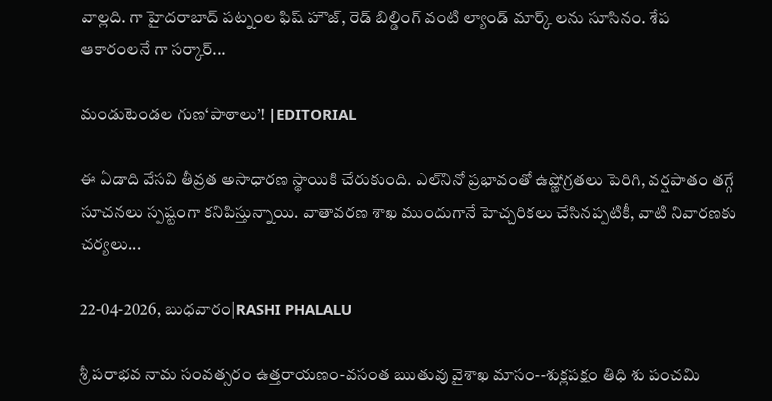వాల్లది. గా హైదరాబాద్ పట్నంల ఫిష్ హౌజ్, రెడ్ బిల్డింగ్ వంటి ల్యాండ్ మార్క్ లను సూసినం. శేప ఆకారంలనే గా సర్కార్...

మండుటెండల గుణ‘పాఠాలు’! |EDITORIAL

ఈ ఏడాది వేసవి తీవ్రత అసాధారణ స్థాయికి చేరుకుంది. ఎల్‌నినో ప్రభావంతో ఉష్ణోగ్రతలు పెరిగి, వర్షపాతం తగ్గే సూచనలు స్పష్టంగా కనిపిస్తున్నాయి. వాతావరణ శాఖ ముందుగానే హెచ్చరికలు చేసినప్పటికీ, వాటి నివారణకు చర్యలు...

22-04-2026, బుధవారం|RASHI PHALALU

శ్రీ పరాభవ నామ సంవత్సరం ఉత్తరాయణం-వసంత ఋతువు వైశాఖ మాసం--శుక్లపక్షం తిధి శు పంచమి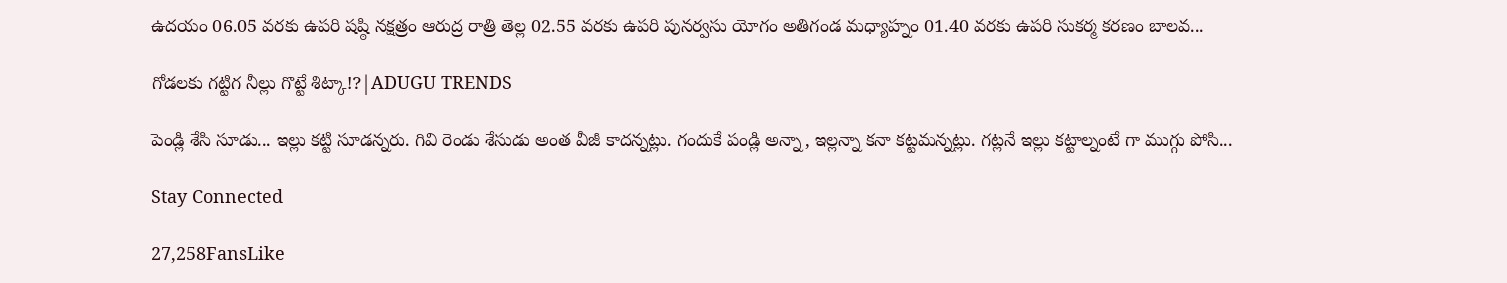ఉదయం 06.05 వరకు ఉపరి షష్ఠి నక్షత్రం ఆరుద్ర రాత్రి తెల్ల 02.55 వరకు ఉపరి పునర్వసు యోగం అతిగండ మధ్యాహ్నం 01.40 వరకు ఉపరి సుకర్మ కరణం బాలవ...

గోడలకు గట్టిగ నీల్లు గొట్టే శిట్కా!?|ADUGU TRENDS

పెండ్లి శేసి సూడు... ఇల్లు కట్టి సూడన్నరు. గివి రెండు శేసుడు అంత వీజీ కాదన్నట్లు. గందుకే పండ్లి అన్నా, ఇల్లన్నా కనా కట్టమన్నట్లు. గట్లనే ఇల్లు కట్టాల్నంటే గా ముగ్గు పోసి...

Stay Connected

27,258FansLike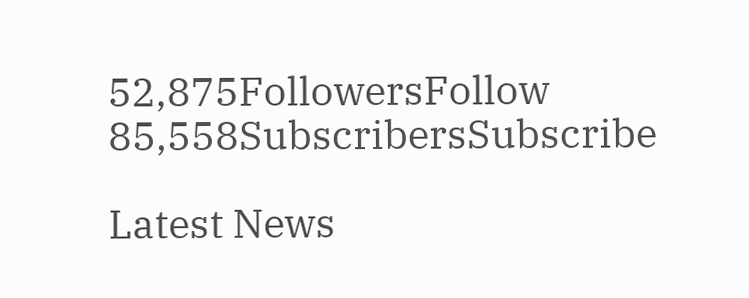52,875FollowersFollow
85,558SubscribersSubscribe

Latest News